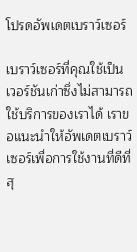โปรดอัพเดตเบราว์เซอร์

เบราว์เซอร์ที่คุณใช้เป็นเวอร์ชันเก่าซึ่งไม่สามารถใช้บริการของเราได้ เราขอแนะนำให้อัพเดตเบราว์เซอร์เพื่อการใช้งานที่ดีที่สุ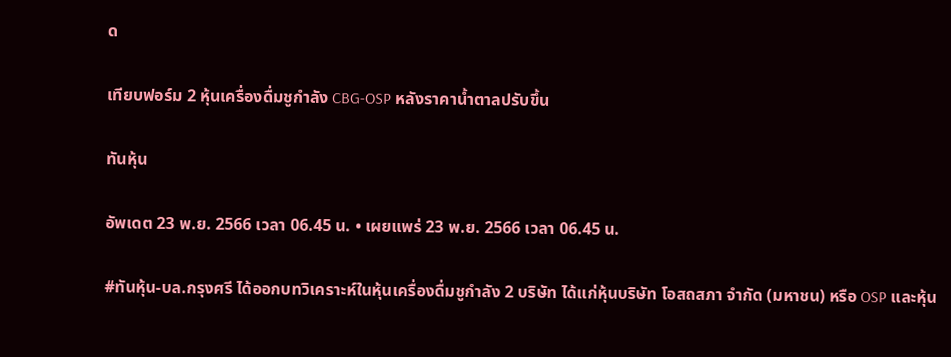ด

เทียบฟอร์ม 2 หุ้นเครื่องดื่มชูกำลัง CBG-OSP หลังราคาน้ำตาลปรับขึ้น

ทันหุ้น

อัพเดต 23 พ.ย. 2566 เวลา 06.45 น. • เผยแพร่ 23 พ.ย. 2566 เวลา 06.45 น.

#ทันหุ้น-บล.กรุงศรี ได้ออกบทวิเคราะห์ในหุ้นเครื่องดื่มชูกำลัง 2 บริษัท ได้แก่หุ้นบริษัท โอสถสภา จำกัด (มหาชน) หรือ OSP และหุ้น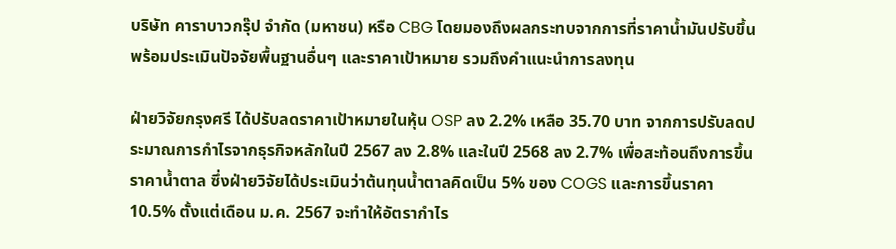บริษัท คาราบาวกรุ๊ป จำกัด (มหาชน) หรือ CBG โดยมองถึงผลกระทบจากการที่ราคาน้ำมันปรับขึ้น พร้อมประเมินปัจจัยพื้นฐานอื่นๆ และราคาเป้าหมาย รวมถึงคำแนะนำการลงทุน

ฝ่ายวิจัยกรุงศรี ได้ปรับลดราคาเป้าหมายในหุ้น OSP ลง 2.2% เหลือ 35.70 บาท จากการปรับลดประมาณการกำไรจากธุรกิจหลักในปี 2567 ลง 2.8% และในปี 2568 ลง 2.7% เพื่อสะท้อนถึงการขึ้นราคาน้ำตาล ซึ่งฝ่ายวิจัยได้ประเมินว่าต้นทุนน้ำตาลคิดเป็น 5% ของ COGS และการขึ้นราคา 10.5% ตั้งแต่เดือน ม.ค. 2567 จะทำให้อัตรากำไร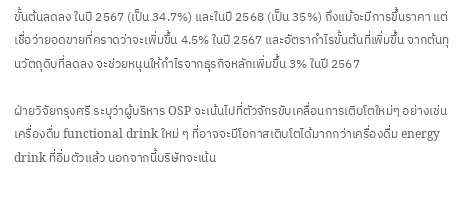ขั้นต้นลดลง ในปี 2567 (เป็น 34.7%) และในปี 2568 (เป็น 35%) ถึงแม้จะมีการขึ้นราคา แต่เชื่อว่ายอดขายที่คราดว่าจะเพิ่มขึ้น 4.5% ในปี 2567 และอัตรากำไรขั้นต้นที่เพิ่มขึ้น จากต้นทุนวัตถุดิบที่ลดลง จะช่วยหนุนให้กำไรจากธุรกิจหลักเพิ่มขึ้น 3% ในปี 2567

ฝ่ายวิจัยกรุงศรี ระบุว่าผู้บริหาร OSP จะเน้นไปที่ตัวจักรขับเคลื่อนการเติบโตใหม่ๆ อย่างเช่นเครื่องดื่ม functional drink ใหม่ ๆ ที่อาจจะมีโอกาสเติบโตได้มากกว่าเครื่องดื่ม energy drink ที่อิ่มตัวแล้ว นอกจากนี้บริษัทจะเน้น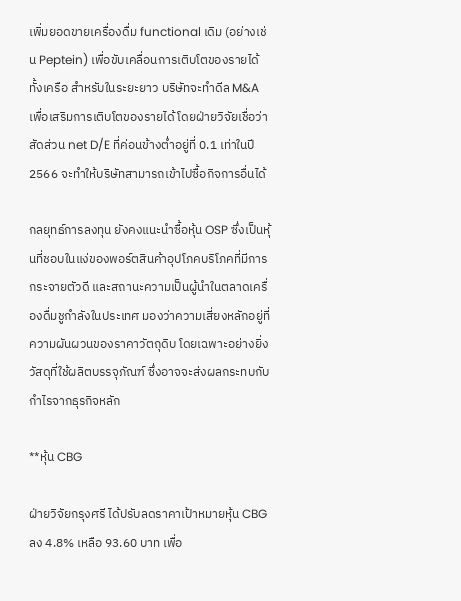เพิ่มยอดขายเครื่องดื่ม functional เดิม (อย่างเช่น Peptein) เพื่อขับเคลื่อนการเติบโตของรายได้ทั้งเครือ สำหรับในระยะยาว บริษัทจะทำดีล M&A เพื่อเสริมการเติบโตของรายได้ โดยฝ่ายวิจัยเชื่อว่าสัดส่วน net D/E ที่ค่อนข้างต่ำอยู่ที่ 0.1 เท่าในปี 2566 จะทำให้บริษัทสามารถเข้าไปซื้อกิจการอื่นได้

กลยุทธ์การลงทุน ยังคงแนะนำซื้อหุ้น OSP ซึ่งเป็นหุ้นที่ชอบในแง่ของพอร์ตสินค้าอุปโภคบริโภคที่มีการกระจายตัวดี และสถานะความเป็นผู้นำในตลาดเครื่องดื่มชูกำลังในประเทศ มองว่าความเสี่ยงหลักอยู่ที่ความผันผวนของราคาวัตถุดิบ โดยเฉพาะอย่างยิ่งวัสดุที่ใช้ผลิตบรรจุภัณฑ์ ซึ่งอาจจะส่งผลกระทบกับกำไรจากธุรกิจหลัก

**หุ้น CBG

ฝ่ายวิจัยกรุงศรี ได้ปรับลดราคาเป้าหมายหุ้น CBG ลง 4.8% เหลือ 93.60 บาท เพื่อ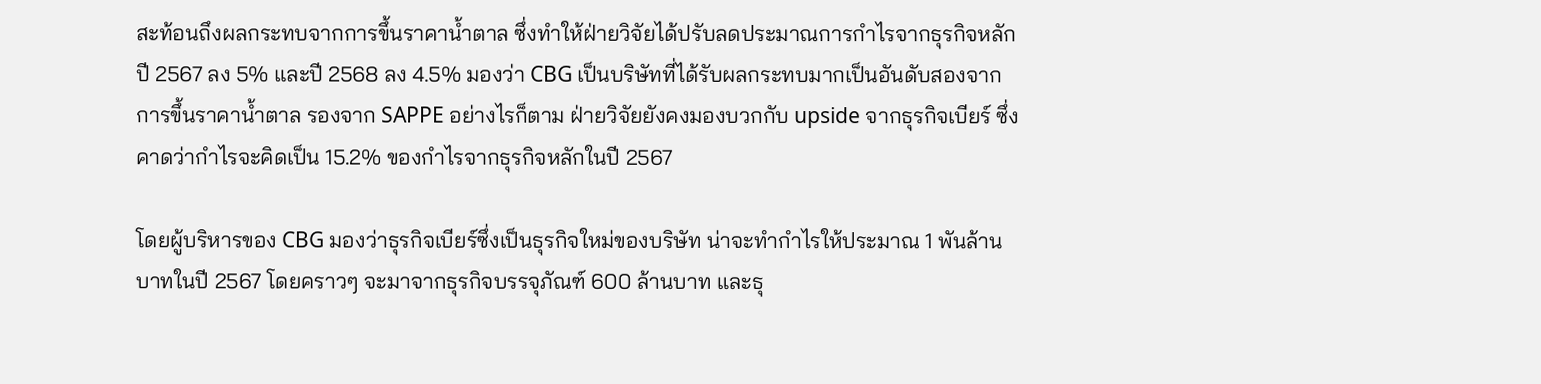สะท้อนถึงผลกระทบจากการขึ้นราคาน้ำตาล ซึ่งทำให้ฝ่ายวิจัยได้ปรับลดประมาณการกำไรจากธุรกิจหลักปี 2567 ลง 5% และปี 2568 ลง 4.5% มองว่า CBG เป็นบริษัทที่ได้รับผลกระทบมากเป็นอันดับสองจากการขึ้นราคาน้ำตาล รองจาก SAPPE อย่างไรก็ตาม ฝ่ายวิจัยยังคงมองบวกกับ upside จากธุรกิจเบียร์ ซึ่งคาดว่ากำไรจะคิดเป็น 15.2% ของกำไรจากธุรกิจหลักในปี 2567

โดยผู้บริหารของ CBG มองว่าธุรกิจเบียร์ซึ่งเป็นธุรกิจใหม่ของบริษัท น่าจะทำกำไรให้ประมาณ 1 พันล้านบาทในปี 2567 โดยคราวๆ จะมาจากธุรกิจบรรจุภัณฑ์ 600 ล้านบาท และธุ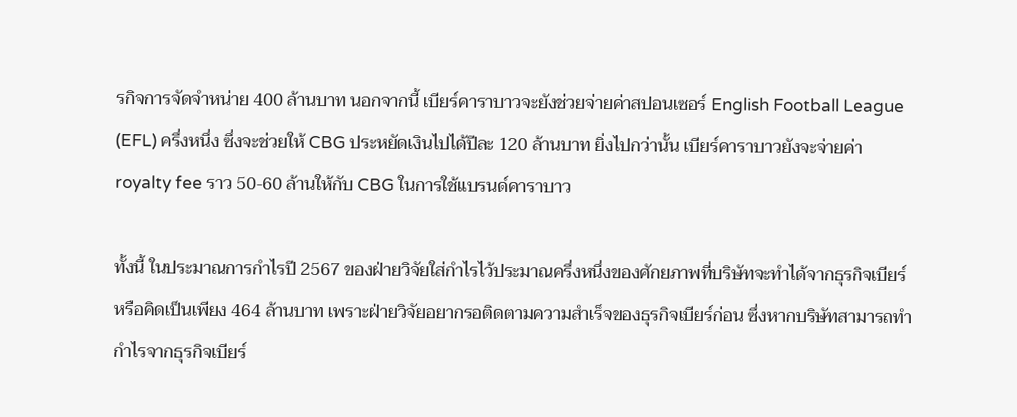รกิจการจัดจำหน่าย 400 ล้านบาท นอกจากนี้ เบียร์คาราบาวจะยังช่วยจ่ายค่าสปอนเซอร์ English Football League (EFL) ครึ่งหนึ่ง ซึ่งจะช่วยให้ CBG ประหยัดเงินไปได้ปีละ 120 ล้านบาท ยิ่งไปกว่านั้น เบียร์คาราบาวยังจะจ่ายค่า royalty fee ราว 50-60 ล้านให้กับ CBG ในการใช้แบรนด์คาราบาว

ทั้งนี้ ในประมาณการกำไรปี 2567 ของฝ่ายวิจัยใส่กำไรไว้ประมาณครึ่งหนึ่งของศักยภาพที่บริษัทจะทำได้จากธุรกิจเบียร์ หรือคิดเป็นเพียง 464 ล้านบาท เพราะฝ่ายวิจัยอยากรอติดตามความสำเร็จของธุรกิจเบียร์ก่อน ซึ่งหากบริษัทสามารถทำกำไรจากธุรกิจเบียร์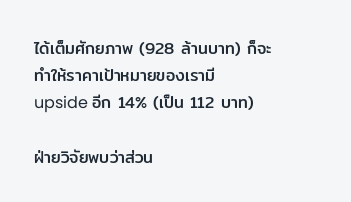ได้เต็มศักยภาพ (928 ล้านบาท) ก็จะทำให้ราคาเป้าหมายของเรามี upside อีก 14% (เป็น 112 บาท)

ฝ่ายวิจัยพบว่าส่วน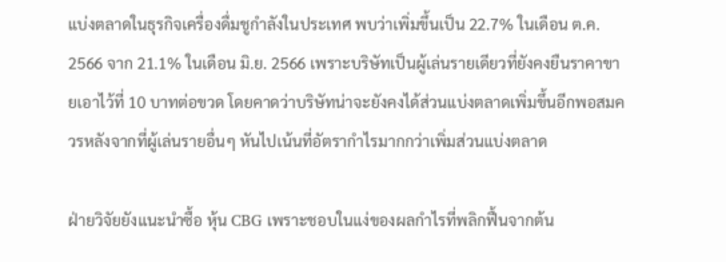แบ่งตลาดในธุรกิจเครื่องดื่มชูกำลังในประเทศ พบว่าเพิ่มขึ้นเป็น 22.7% ในเดือน ต.ค. 2566 จาก 21.1% ในเดือน มิ.ย. 2566 เพราะบริษัทเป็นผู้เล่นรายเดียวที่ยังคงยืนราคาขายเอาไว้ที่ 10 บาทต่อขวด โดยคาดว่าบริษัทน่าจะยังคงได้ส่วนแบ่งตลาดเพิ่มขึ้นอีกพอสมควรหลังจากที่ผู้เล่นรายอื่นๆ หันไปเน้นที่อัตรากำไรมากกว่าเพิ่มส่วนแบ่งตลาด

ฝ่ายวิจัยยังแนะนำซื้อ หุ้น CBG เพราะชอบในแง่ของผลกำไรที่พลิกฟื้นจากต้น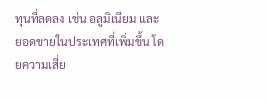ทุนที่ลดลง เช่น อลูมิเนียม และยอดขายในประเทศที่เพิ่มขึ้น โดยความเสี่ย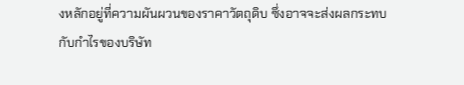งหลักอยู่ที่ความผันผวนของราคาวัตถุดิบ ซึ่งอาจจะส่งผลกระทบกับกำไรของบริษัท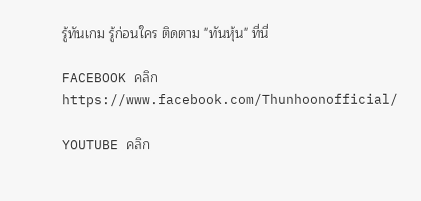รู้ทันเกม รู้ก่อนใคร ติดตาม "ทันหุ้น" ที่นี่

FACEBOOK คลิก https://www.facebook.com/Thunhoonofficial/

YOUTUBE คลิก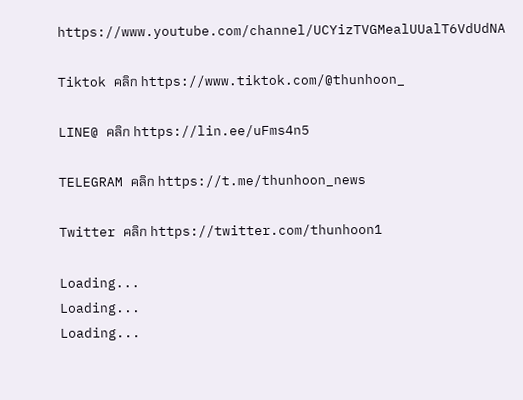https://www.youtube.com/channel/UCYizTVGMealUUalT6VdUdNA

Tiktok คลิก https://www.tiktok.com/@thunhoon_

LINE@ คลิก https://lin.ee/uFms4n5

TELEGRAM คลิก https://t.me/thunhoon_news

Twitter คลิก https://twitter.com/thunhoon1

Loading...
Loading...
Loading...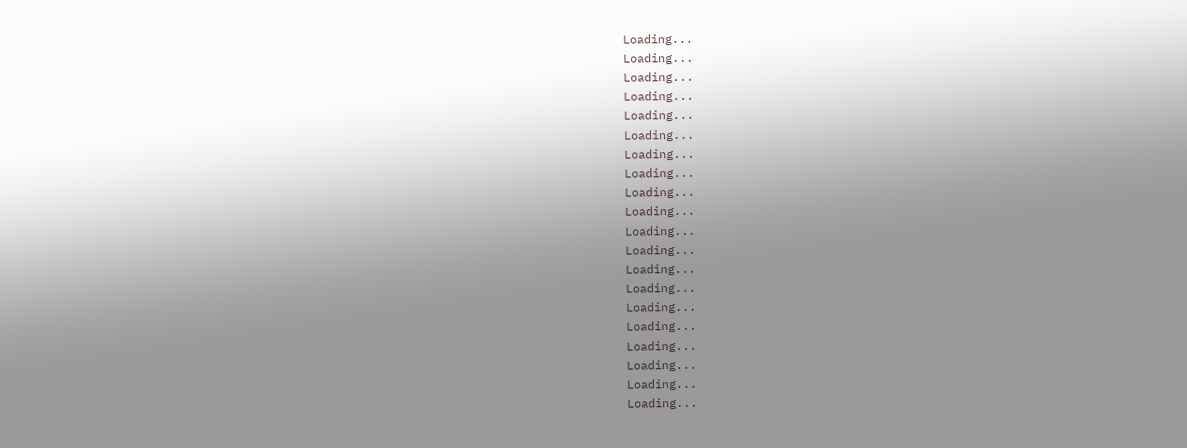Loading...
Loading...
Loading...
Loading...
Loading...
Loading...
Loading...
Loading...
Loading...
Loading...
Loading...
Loading...
Loading...
Loading...
Loading...
Loading...
Loading...
Loading...
Loading...
Loading...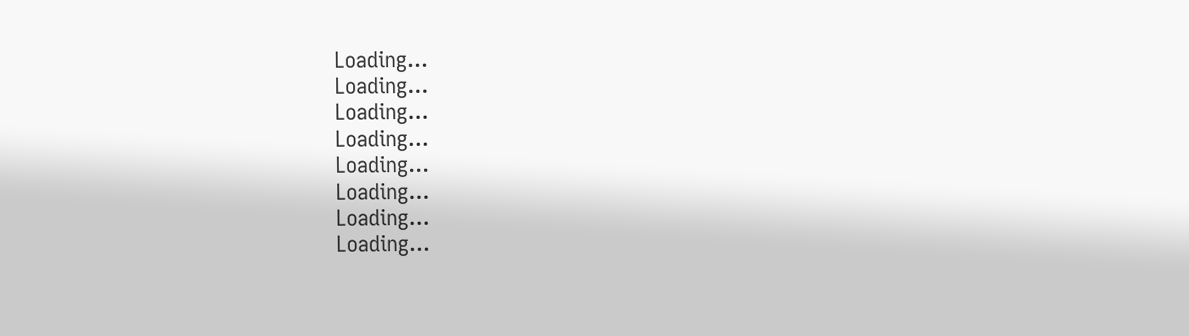Loading...
Loading...
Loading...
Loading...
Loading...
Loading...
Loading...
Loading...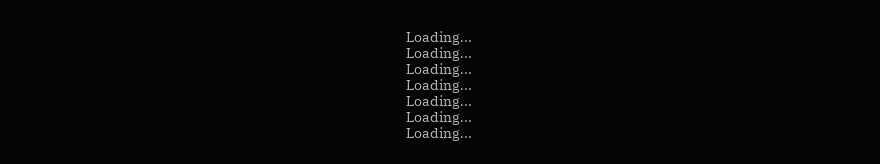Loading...
Loading...
Loading...
Loading...
Loading...
Loading...
Loading...